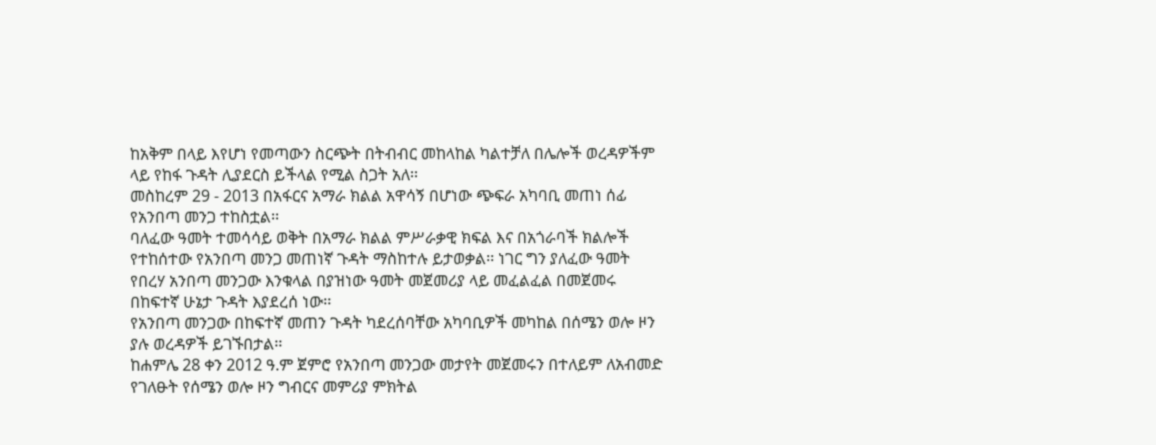ከአቅም በላይ እየሆነ የመጣውን ስርጭት በትብብር መከላከል ካልተቻለ በሌሎች ወረዳዎችም ላይ የከፋ ጉዳት ሊያደርስ ይችላል የሚል ስጋት አለ፡፡
መስከረም 29 - 2013 በአፋርና አማራ ክልል አዋሳኝ በሆነው ጭፍራ አካባቢ መጠነ ሰፊ የአንበጣ መንጋ ተከስቷል፡፡
ባለፈው ዓመት ተመሳሳይ ወቅት በአማራ ክልል ምሥራቃዊ ክፍል እና በአጎራባች ክልሎች የተከሰተው የአንበጣ መንጋ መጠነኛ ጉዳት ማስከተሉ ይታወቃል፡፡ ነገር ግን ያለፈው ዓመት የበረሃ አንበጣ መንጋው እንቁላል በያዝነው ዓመት መጀመሪያ ላይ መፈልፈል በመጀመሩ በከፍተኛ ሁኔታ ጉዳት እያደረሰ ነው፡፡
የአንበጣ መንጋው በከፍተኛ መጠን ጉዳት ካደረሰባቸው አካባቢዎች መካከል በሰሜን ወሎ ዞን ያሉ ወረዳዎች ይገኙበታል፡፡
ከሐምሌ 28 ቀን 2012 ዓ.ም ጀምሮ የአንበጣ መንጋው መታየት መጀመሩን በተለይም ለአብመድ የገለፁት የሰሜን ወሎ ዞን ግብርና መምሪያ ምክትል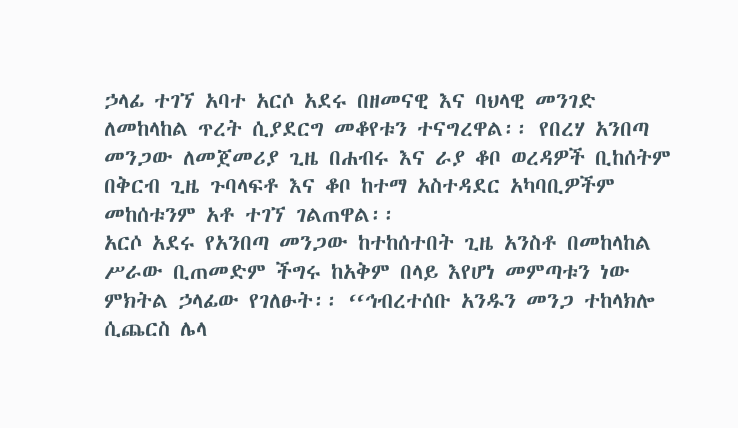ኃላፊ ተገኘ አባተ አርሶ አደሩ በዘመናዊ እና ባህላዊ መንገድ ለመከላከል ጥረት ሲያደርግ መቆየቱን ተናግረዋል፡፡ የበረሃ አንበጣ መንጋው ለመጀመሪያ ጊዜ በሐብሩ እና ራያ ቆቦ ወረዳዎች ቢከሰትም በቅርብ ጊዜ ጉባላፍቶ እና ቆቦ ከተማ አስተዳደር አካባቢዎችም መከሰቱንም አቶ ተገኘ ገልጠዋል፡፡
አርሶ አደሩ የአንበጣ መንጋው ከተከሰተበት ጊዜ አንስቶ በመከላከል ሥራው ቢጠመድም ችግሩ ከአቅም በላይ እየሆነ መምጣቱን ነው ምክትል ኃላፊው የገለፁት፡፡ ‘‘ኅብረተሰቡ አንዱን መንጋ ተከላክሎ ሲጨርስ ሌላ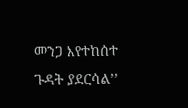መንጋ እየተከሰተ ጉዳት ያደርሳል’’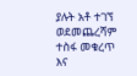ያሉት አቶ ተገኘ ወደመጨረሻም ተስፋ መቁረጥ እና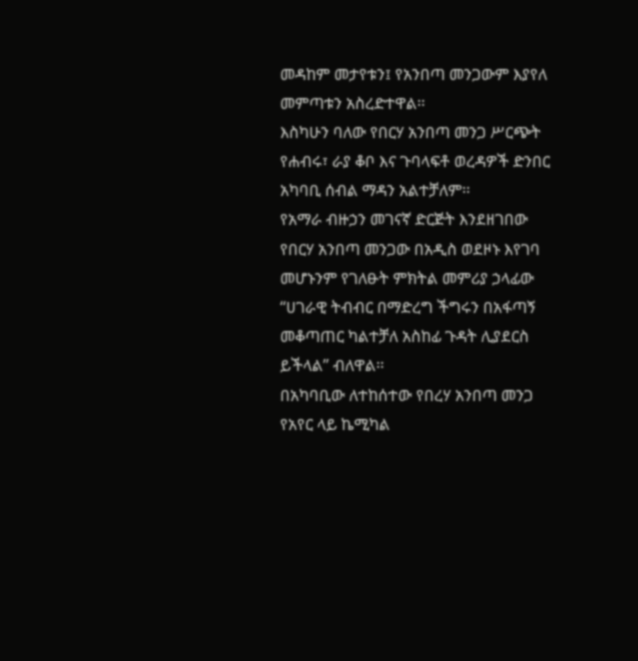መዳከም መታየቱን፤ የአንበጣ መንጋውም እያየለ መምጣቱን አስረድተዋል፡፡
እስካሁን ባለው የበርሃ አንበጣ መንጋ ሥርጭት የሐብሩ፣ ራያ ቆቦ እና ጉባላፍቶ ወረዳዎች ድንበር አካባቢ ሰብል ማዳን አልተቻለም፡፡
የአማራ ብዙኃን መገናኛ ድርጅት እንደዘገበው የበርሃ አንበጣ መንጋው በአዲስ ወደዞኑ እየገባ መሆኑንም የገለፁት ምክትል መምሪያ ኃላፊው ‘‘ሀገራዊ ትብብር በማድረግ ችግሩን በአፋጣኝ መቆጣጠር ካልተቻለ አስከፊ ጉዳት ሊያደርስ ይችላል’’ ብለዋል፡፡
በአካባቢው ለተከሰተው የበረሃ አንበጣ መንጋ የአየር ላይ ኬሚካል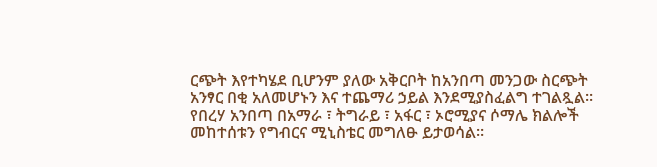ርጭት እየተካሄደ ቢሆንም ያለው አቅርቦት ከአንበጣ መንጋው ስርጭት አንፃር በቂ አለመሆኑን እና ተጨማሪ ኃይል እንደሚያስፈልግ ተገልጿል፡፡
የበረሃ አንበጣ በአማራ ፣ ትግራይ ፣ አፋር ፣ ኦሮሚያና ሶማሌ ክልሎች መከተሰቱን የግብርና ሚኒስቴር መግለፁ ይታወሳል።